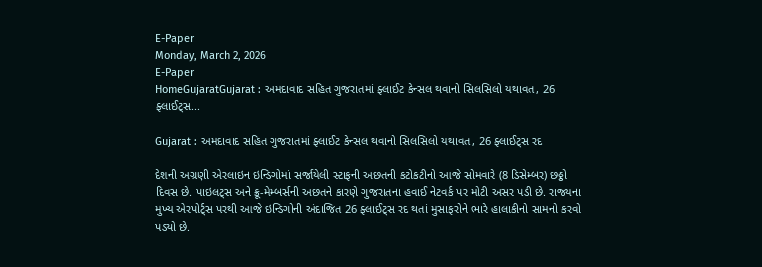E-Paper
Monday, March 2, 2026
E-Paper
HomeGujaratGujarat : અમદાવાદ સહિત ગુજરાતમાં ફ્લાઈટ કેન્સલ થવાનો સિલસિલો યથાવત, 26 ફ્લાઈટ્સ...

Gujarat : અમદાવાદ સહિત ગુજરાતમાં ફ્લાઈટ કેન્સલ થવાનો સિલસિલો યથાવત, 26 ફ્લાઈટ્સ રદ

દેશની અગ્રણી એરલાઇન ઇન્ડિગોમાં સર્જાયેલી સ્ટાફની અછતની કટોકટીનો આજે સોમવારે (8 ડિસેમ્બર) છઠ્ઠો દિવસ છે. પાઇલટ્સ અને ક્રૂ-મેમ્બર્સની અછતને કારણે ગુજરાતના હવાઈ નેટવર્ક પર મોટી અસર પડી છે. રાજ્યના મુખ્ય એરપોર્ટ્સ પરથી આજે ઇન્ડિગોની અંદાજિત 26 ફ્લાઈટ્સ રદ થતાં મુસાફરોને ભારે હાલાકીનો સામનો કરવો પડ્યો છે.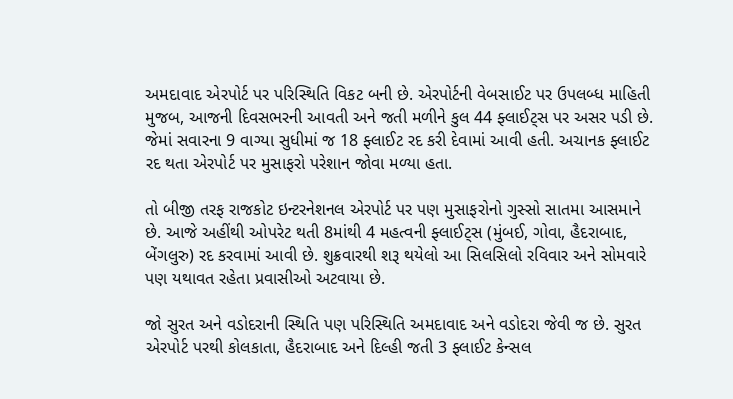અમદાવાદ એરપોર્ટ પર પરિસ્થિતિ વિકટ બની છે. એરપોર્ટની વેબસાઈટ પર ઉપલબ્ધ માહિતી મુજબ, આજની દિવસભરની આવતી અને જતી મળીને કુલ 44 ફ્લાઈટ્સ પર અસર પડી છે. જેમાં સવારના 9 વાગ્યા સુધીમાં જ 18 ફ્લાઈટ રદ કરી દેવામાં આવી હતી. અચાનક ફ્લાઈટ રદ થતા એરપોર્ટ પર મુસાફરો પરેશાન જોવા મળ્યા હતા.

તો બીજી તરફ રાજકોટ ઇન્ટરનેશનલ એરપોર્ટ પર પણ મુસાફરોનો ગુસ્સો સાતમા આસમાને છે. આજે અહીંથી ઓપરેટ થતી 8માંથી 4 મહત્વની ફ્લાઈટ્સ (મુંબઈ, ગોવા, હૈદરાબાદ, બેંગલુરુ) રદ કરવામાં આવી છે. શુક્રવારથી શરૂ થયેલો આ સિલસિલો રવિવાર અને સોમવારે પણ યથાવત રહેતા પ્રવાસીઓ અટવાયા છે.

જો સુરત અને વડોદરાની સ્થિતિ પણ પરિસ્થિતિ અમદાવાદ અને વડોદરા જેવી જ છે. સુરત એરપોર્ટ પરથી કોલકાતા, હૈદરાબાદ અને દિલ્હી જતી 3 ફ્લાઈટ કેન્સલ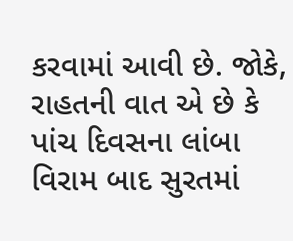કરવામાં આવી છે. જોકે, રાહતની વાત એ છે કે પાંચ દિવસના લાંબા વિરામ બાદ સુરતમાં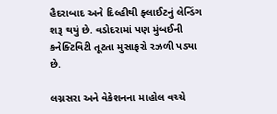હૈદરાબાદ અને દિલ્હીથી ફ્લાઈટનું લેન્ડિંગ શરૂ થયું છે. વડોદરામાં પણ મુંબઈની કનેક્ટિવિટી તૂટતા મુસાફરો રઝળી પડ્યા છે.

લગ્નસરા અને વેકેશનના માહોલ વચ્ચે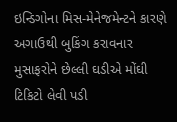ઇન્ડિગોના મિસ-મેનેજમેન્ટને કારણે અગાઉથી બુકિંગ કરાવનાર મુસાફરોને છેલ્લી ઘડીએ મોંઘી ટિકિટો લેવી પડી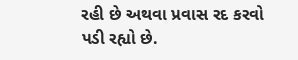રહી છે અથવા પ્રવાસ રદ કરવો પડી રહ્યો છે.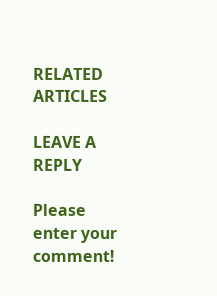RELATED ARTICLES

LEAVE A REPLY

Please enter your comment!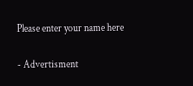Please enter your name here

- Advertisment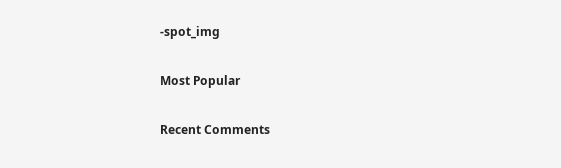-spot_img

Most Popular

Recent Comments